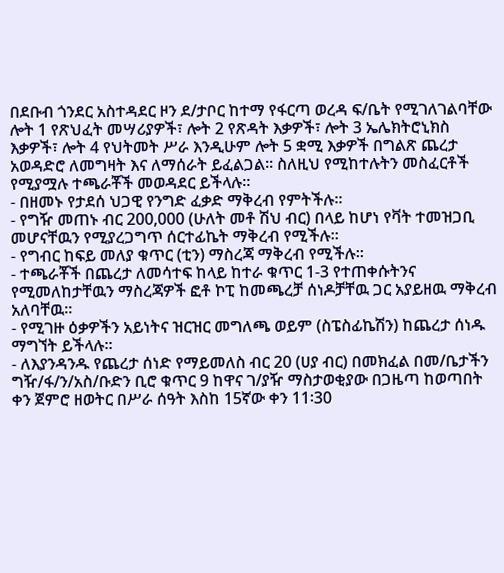በደቡብ ጎንደር አስተዳደር ዞን ደ/ታቦር ከተማ የፋርጣ ወረዳ ፍ/ቤት የሚገለገልባቸው ሎት 1 የጽህፈት መሣሪያዎች፣ ሎት 2 የጽዳት እቃዎች፣ ሎት 3 ኤሌክትሮኒክስ እቃዎች፣ ሎት 4 የህትመት ሥራ እንዲሁም ሎት 5 ቋሚ እቃዎች በግልጽ ጨረታ አወዳድሮ ለመግዛት እና ለማሰራት ይፈልጋል፡፡ ስለዚህ የሚከተሉትን መስፈርቶች የሚያሟሉ ተጫራቾች መወዳደር ይችላሉ፡፡
- በዘመኑ የታደሰ ህጋዊ የንግድ ፈቃድ ማቅረብ የምትችሉ፡፡
- የግዥ መጠኑ ብር 200,000 (ሁለት መቶ ሽህ ብር) በላይ ከሆነ የቫት ተመዝጋቢ መሆናቸዉን የሚያረጋግጥ ሰርተፊኬት ማቅረብ የሚችሉ፡፡
- የግብር ከፍይ መለያ ቁጥር (ቲን) ማስረጃ ማቅረብ የሚችሉ፡፡
- ተጫራቾች በጨረታ ለመሳተፍ ከላይ ከተራ ቁጥር 1-3 የተጠቀሱትንና የሚመለከታቸዉን ማስረጃዎች ፎቶ ኮፒ ከመጫረቻ ሰነዶቻቸዉ ጋር አያይዘዉ ማቅረብ አለባቸዉ፡፡
- የሚገዙ ዕቃዎችን አይነትና ዝርዝር መግለጫ ወይም (ስፔስፊኬሽን) ከጨረታ ሰነዱ ማግኘት ይችላሉ፡፡
- ለእያንዳንዱ የጨረታ ሰነድ የማይመለስ ብር 20 (ሀያ ብር) በመክፈል በመ/ቤታችን ግዥ/ፋ/ን/አስ/ቡድን ቢሮ ቁጥር 9 ከዋና ገ/ያዥ ማስታወቂያው በጋዜጣ ከወጣበት ቀን ጀምሮ ዘወትር በሥራ ሰዓት እስከ 15ኛው ቀን 11፡30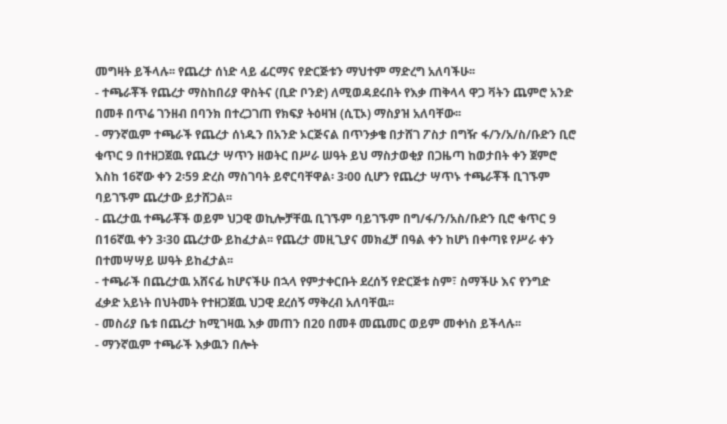መግዛት ይችላሉ፡፡ የጨረታ ሰነድ ላይ ፊርማና የድርጅቱን ማህተም ማድረግ አለባችሁ፡፡
- ተጫራቾች የጨረታ ማስከበሪያ ዋስትና (ቢድ ቦንድ) ለሚወዳደሩበት የእቃ ጠቅላላ ዋጋ ቫትን ጨምሮ አንድ በመቶ በጥሬ ገንዘብ በባንክ በተረጋገጠ የክፍያ ትዕዛዝ (ሲፒኦ) ማስያዝ አለባቸው፡፡
- ማንኛዉም ተጫራች የጨረታ ሰነዱን በአንድ ኦርጅናል በጥንቃቄ በታሸገ ፖስታ በግዥ ፋ/ን/አ/ስ/ቡድን ቢሮ ቁጥር 9 በተዘጋጀዉ የጨረታ ሣጥን ዘወትር በሥራ ሠዓት ይህ ማስታወቂያ በጋዜጣ ከወታበት ቀን ጀምሮ እስከ 16ኛው ቀን 2፡59 ድረስ ማስገባት ይኖርባቸዋል፡ 3፡00 ሲሆን የጨረታ ሣጥኑ ተጫራቾች ቢገኙም ባይገኙም ጨረታው ይታሸጋል፡፡
- ጨረታዉ ተጫራቾች ወይም ህጋዊ ወኪሎቻቸዉ ቢገኙም ባይገኙም በግ/ፋ/ን/አስ/ቡድን ቢሮ ቁጥር 9 በ16ኛዉ ቀን 3፡30 ጨረታው ይከፈታል፡፡ የጨረታ መዚጊያና መክፈቻ በዓል ቀን ከሆነ በቀጣዩ የሥራ ቀን በተመሣሣይ ሠዓት ይከፈታል፡፡
- ተጫራች በጨረታዉ አሸናፊ ከሆናችሁ በኋላ የምታቀርቡት ደረሰኝ የድርጅቱ ስም፣ ስማችሁ እና የንግድ ፈቃድ አይነት በህትመት የተዘጋጀዉ ህጋዊ ደረሰኝ ማቅረብ አለባቸዉ፡፡
- መስሪያ ቤቱ በጨረታ ከሚገዛዉ እቃ መጠን በ20 በመቶ መጨመር ወይም መቀነስ ይችላሉ፡፡
- ማንኛዉም ተጫራች እቃዉን በሎት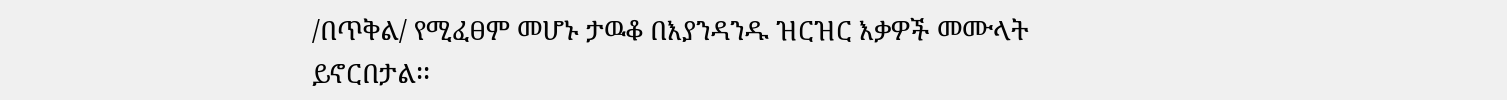/በጥቅል/ የሚፈፀም መሆኑ ታዉቆ በእያንዳንዱ ዝርዝር እቃዎች መሙላት ይኖርበታል፡፡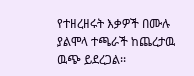የተዘረዘሩት እቃዎች በሙሉ ያልሞላ ተጫራች ከጨረታዉ ዉጭ ይደረጋል፡፡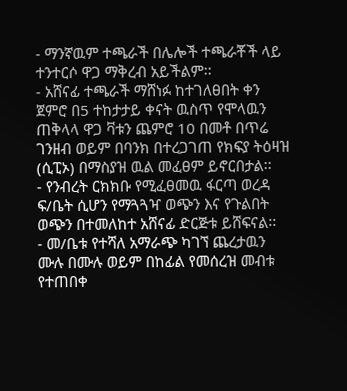- ማንኛዉም ተጫራች በሌሎች ተጫራቾች ላይ ተንተርሶ ዋጋ ማቅረብ አይችልም፡፡
- አሸናፊ ተጫራች ማሸነፉ ከተገለፀበት ቀን ጀምሮ በ5 ተከታታይ ቀናት ዉስጥ የሞላዉን ጠቅላላ ዋጋ ቫቱን ጨምሮ 10 በመቶ በጥሬ ገንዘብ ወይም በባንክ በተረጋገጠ የክፍያ ትዕዛዝ (ሲፒኦ) በማስያዝ ዉል መፈፀም ይኖርበታል፡፡
- የንብረት ርክክቡ የሚፈፀመዉ ፋርጣ ወረዳ ፍ/ቤት ሲሆን የማጓጓዣ ወጭን እና የጉልበት ወጭን በተመለከተ አሸናፊ ድርጅቱ ይሸፍናል፡፡
- መ/ቤቱ የተሻለ አማራጭ ካገኘ ጨረታዉን ሙሉ በሙሉ ወይም በከፊል የመሰረዝ መብቱ የተጠበቀ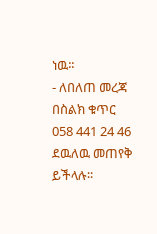ነዉ፡፡
- ለበለጠ መረጃ በስልክ ቁጥር 058 441 24 46 ደዉለዉ መጠየቅ ይችላሉ፡፡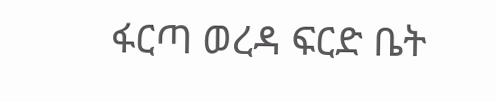ፋርጣ ወረዳ ፍርድ ቤት